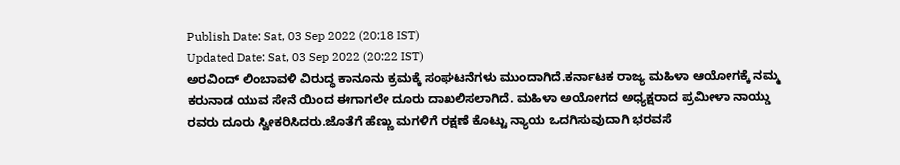Publish Date: Sat, 03 Sep 2022 (20:18 IST)
Updated Date: Sat, 03 Sep 2022 (20:22 IST)
ಅರವಿಂದ್ ಲಿಂಬಾವಳಿ ವಿರುದ್ಧ ಕಾನೂನು ಕ್ರಮಕ್ಕೆ ಸಂಘಟನೆಗಳು ಮುಂದಾಗಿದೆ.ಕರ್ನಾಟಕ ರಾಜ್ಯ ಮಹಿಳಾ ಆಯೋಗಕ್ಕೆ ನಮ್ಮ ಕರುನಾಡ ಯುವ ಸೇನೆ ಯಿಂದ ಈಗಾಗಲೇ ದೂರು ದಾಖಲಿಸಲಾಗಿದೆ. ಮಹಿಳಾ ಅಯೋಗದ ಅಧ್ಯಕ್ಷರಾದ ಪ್ರಮೀಳಾ ನಾಯ್ಡು ರವರು ದೂರು ಸ್ವೀಕರಿಸಿದರು.ಜೊತೆಗೆ ಹೆಣ್ಣು ಮಗಳಿಗೆ ರಕ್ಷಣೆ ಕೊಟ್ಟು ನ್ಯಾಯ ಒದಗಿಸುವುದಾಗಿ ಭರವಸೆ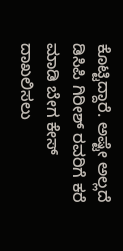ಕೊಟ್ಟಿದ್ದಾರೆ. ಅಷ್ಟೇ ಅಲ್ಲದೆ ಡಿಸಿಪಿ ಗಿರೀಶ್ ರವರಿಗೆ ಕರೆ ಮಾಡಿ ಬೇಗ ಕೇಸ್ ದಾಖಲಿಸಲು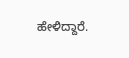ಹೇಳಿದ್ದಾರೆ.